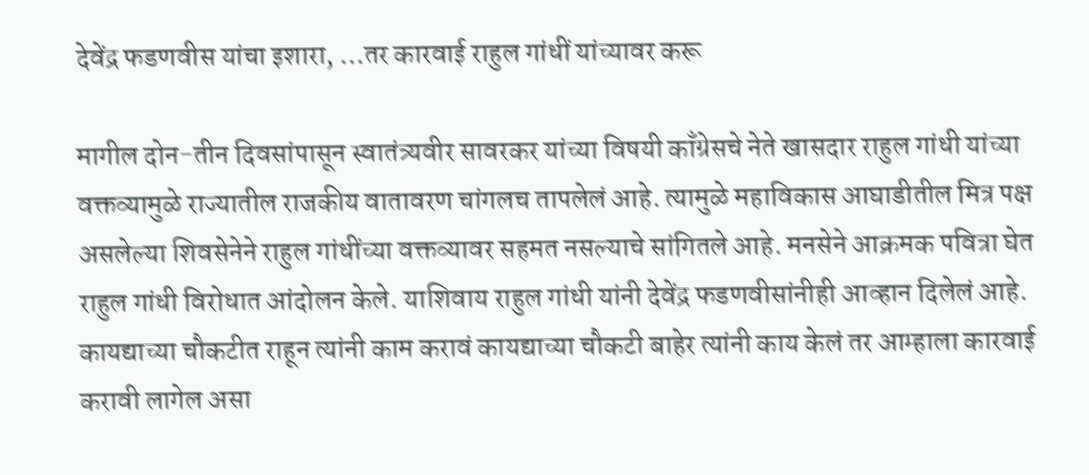देवेंद्र फडणवीस यांचा इशारा, …तर कारवाई राहुल गांधीं यांच्यावर करू

मागील दोन-तीन दिवसांपासून स्वातंत्र्यवीर सावरकर यांच्या विषयी काँग्रेसचे नेते खासदार राहुल गांधी यांच्या वक्तव्यामुळे राज्यातील राजकीय वातावरण चांगलच तापलेलं आहे. त्यामुळे महाविकास आघाडीतील मित्र पक्ष असलेल्या शिवसेनेने राहुल गांधींच्या वक्तव्यावर सहमत नसल्याचे सांगितले आहे. मनसेने आक्रमक पवित्रा घेत राहुल गांधी विरोधात आंदोलन केले. याशिवाय राहुल गांधी यांनी देवेंद्र फडणवीसांनीही आव्हान दिलेलं आहे. कायद्याच्या चौकटीत राहून त्यांनी काम करावं कायद्याच्या चौकटी बाहेर त्यांनी काय केलं तर आम्हाला कारवाई करावी लागेल असा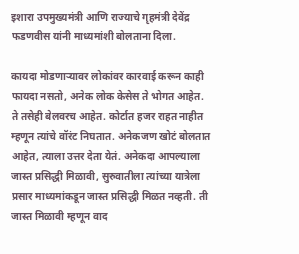इशारा उपमुख्यमंत्री आणि राज्याचे गृहमंत्री देवेंद्र फडणवीस यांनी माध्यमांशी बोलताना दिला.

कायदा मोडणाऱ्यावर लोकांवर कारवाई करून काही फायदा नसतो, अनेक लोक केसेस ते भोगत आहेत. ते तसेही बेलवरच आहेत. कोर्टात हजर राहत नाहीत म्हणून त्यांचे वॉरंट निघतात. अनेकजण खोटं बोलतात आहेत, त्याला उत्तर देता येतं. अनेकदा आपल्याला जास्त प्रसिद्धी मिळावी, सुरुवातीला त्यांच्या यात्रेला प्रसार माध्यमांकडून जास्त प्रसिद्धी मिळत नव्हती. ती जास्त मिळावी म्हणून वाद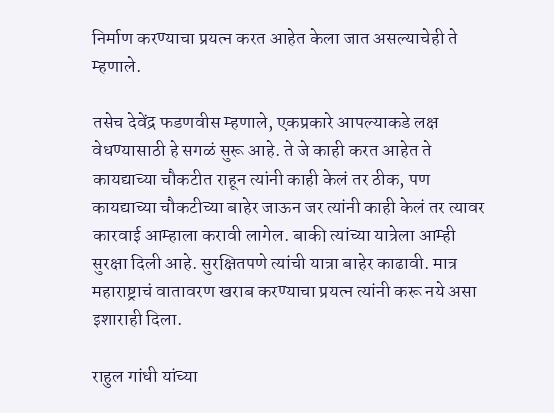निर्माण करण्याचा प्रयत्न करत आहेत केला जात असल्याचेही ते म्हणाले.

तसेच देवेंद्र फडणवीस म्हणाले, एकप्रकारे आपल्याकडे लक्ष वेधण्यासाठी हे सगळं सुरू आहे. ते जे काही करत आहेत ते कायद्याच्या चौकटीत राहून त्यांनी काही केलं तर ठीक, पण कायद्याच्या चौकटीच्या बाहेर जाऊन जर त्यांनी काही केलं तर त्यावर कारवाई आम्हाला करावी लागेल. बाकी त्यांच्या यात्रेला आम्ही सुरक्षा दिली आहे. सुरक्षितपणे त्यांची यात्रा बाहेर काढावी. मात्र महाराष्ट्राचं वातावरण खराब करण्याचा प्रयत्न त्यांनी करू नये असा इशाराही दिला.

राहुल गांधी यांच्या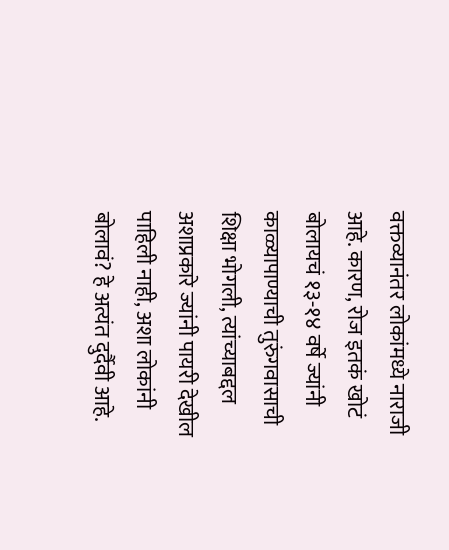वक्तव्यानंतर लोकांमध्ये नाराजी आहे. कारण, रोज इतकं खोटं बोलायचं १३-१४ वर्षे ज्यांनी काळ्यापाण्याची तुरुंगवासाची शिक्षा भोगली, त्यांच्याबद्दल अशाप्रकारे ज्यांनी पायरी देखील पाहिली नाही, अशा लोकांनी बोलावं? हे अत्यंत दुर्दैवी आहे.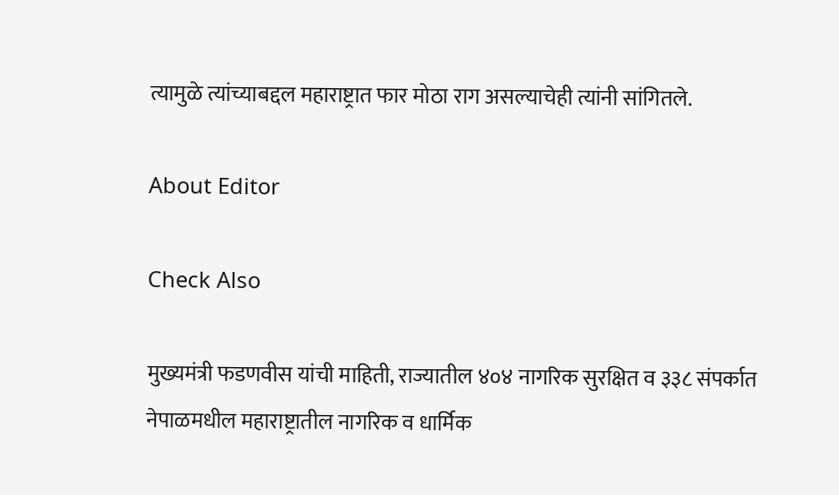त्यामुळे त्यांच्याबद्दल महाराष्ट्रात फार मोठा राग असल्याचेही त्यांनी सांगितले.

About Editor

Check Also

मुख्यमंत्री फडणवीस यांची माहिती, राज्यातील ४०४ नागरिक सुरक्षित व ३३८ संपर्कात नेपाळमधील महाराष्ट्रातील नागरिक व धार्मिक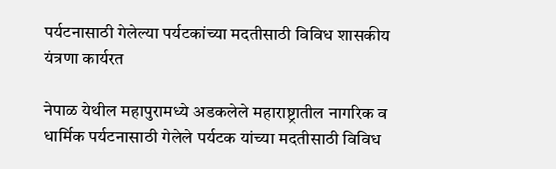पर्यटनासाठी गेलेल्या पर्यटकांच्या मदतीसाठी विविध शासकीय यंत्रणा कार्यरत

नेपाळ येथील महापुरामध्ये अडकलेले महाराष्ट्रातील नागरिक व धार्मिक पर्यटनासाठी गेलेले पर्यटक यांच्या मदतीसाठी विविध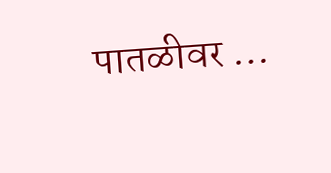पातळीवर …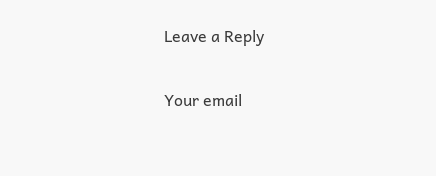Leave a Reply

Your email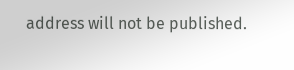address will not be published.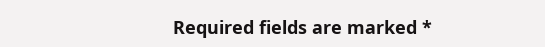Required fields are marked *